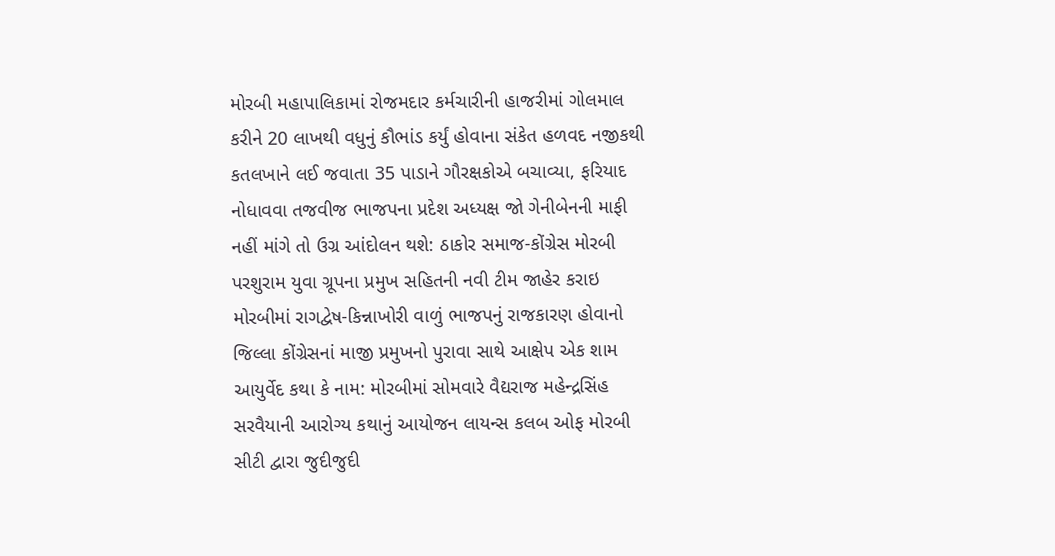મોરબી મહાપાલિકામાં રોજમદાર કર્મચારીની હાજરીમાં ગોલમાલ કરીને 20 લાખથી વધુનું કૌભાંડ કર્યું હોવાના સંકેત હળવદ નજીકથી કતલખાને લઈ જવાતા 35 પાડાને ગૌરક્ષકોએ બચાવ્યા, ફરિયાદ નોધાવવા તજવીજ ભાજપના પ્રદેશ અધ્યક્ષ જો ગેનીબેનની માફી નહીં માંગે તો ઉગ્ર આંદોલન થશે: ઠાકોર સમાજ-કોંગ્રેસ મોરબી પરશુરામ યુવા ગ્રૂપના પ્રમુખ સહિતની નવી ટીમ જાહેર કરાઇ મોરબીમાં રાગદ્વેષ-કિન્નાખોરી વાળું ભાજપનું રાજકારણ હોવાનો જિલ્લા કોંગ્રેસનાં માજી પ્રમુખનો પુરાવા સાથે આક્ષેપ એક શામ આયુર્વેદ કથા કે નામ: મોરબીમાં સોમવારે વૈદ્યરાજ મહેન્દ્રસિંહ સરવૈયાની આરોગ્ય કથાનું આયોજન લાયન્સ કલબ ઓફ મોરબી સીટી દ્વારા જુદીજુદી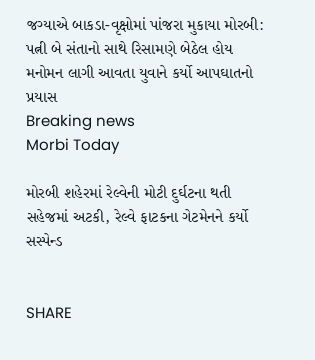જગ્યાએ બાકડા-વૃક્ષોમાં પાંજરા મુકાયા મોરબી: પત્ની બે સંતાનો સાથે રિસામણે બેઠેલ હોય મનોમન લાગી આવતા યુવાને કર્યો આપઘાતનો પ્રયાસ
Breaking news
Morbi Today

મોરબી શહેરમાં રેલ્વેની મોટી દુર્ઘટના થતી સહેજમાં અટકી, રેલ્વે ફાટકના ગેટમેનને કર્યો સસ્પેન્ડ


SHARE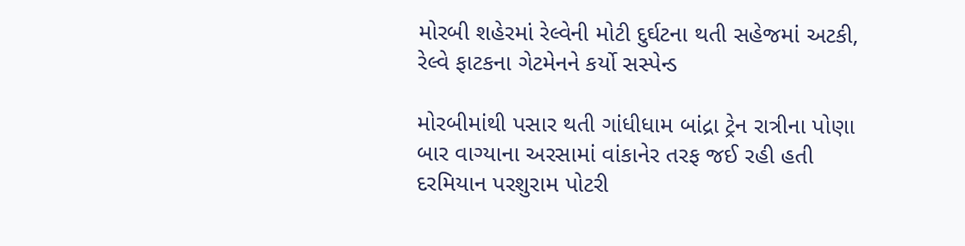મોરબી શહેરમાં રેલ્વેની મોટી દુર્ઘટના થતી સહેજમાં અટકી, રેલ્વે ફાટકના ગેટમેનને કર્યો સસ્પેન્ડ

મોરબીમાંથી પસાર થતી ગાંધીધામ બાંદ્રા ટ્રેન રાત્રીના પોણા બાર વાગ્યાના અરસામાં વાંકાનેર તરફ જઈ રહી હતી દરમિયાન પરશુરામ પોટરી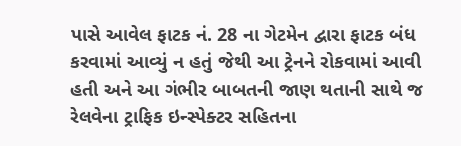પાસે આવેલ ફાટક નં. 28 ના ગેટમેન દ્વારા ફાટક બંધ કરવામાં આવ્યું ન હતું જેથી આ ટ્રેનને રોકવામાં આવી હતી અને આ ગંભીર બાબતની જાણ થતાની સાથે જ રેલવેના ટ્રાફિક ઇન્સ્પેક્ટર સહિતના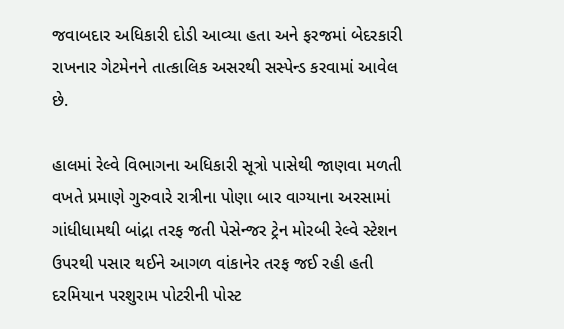જવાબદાર અધિકારી દોડી આવ્યા હતા અને ફરજમાં બેદરકારી રાખનાર ગેટમેનને તાત્કાલિક અસરથી સસ્પેન્ડ કરવામાં આવેલ છે.

હાલમાં રેલ્વે વિભાગના અધિકારી સૂત્રો પાસેથી જાણવા મળતી વખતે પ્રમાણે ગુરુવારે રાત્રીના પોણા બાર વાગ્યાના અરસામાં ગાંધીધામથી બાંદ્રા તરફ જતી પેસેન્જર ટ્રેન મોરબી રેલ્વે સ્ટેશન ઉપરથી પસાર થઈને આગળ વાંકાનેર તરફ જઈ રહી હતી દરમિયાન પરશુરામ પોટરીની પોસ્ટ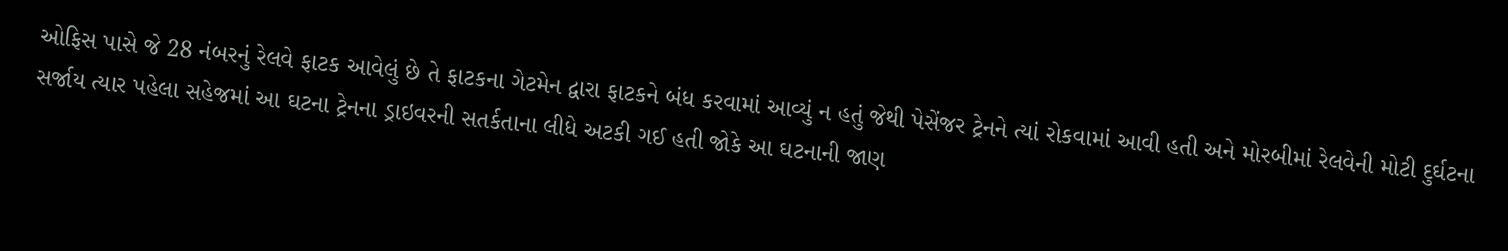ઓફિસ પાસે જે 28 નંબરનું રેલવે ફાટક આવેલું છે તે ફાટકના ગેટમેન દ્વારા ફાટકને બંધ કરવામાં આવ્યું ન હતું જેથી પેસેંજર ટ્રેનને ત્યાં રોકવામાં આવી હતી અને મોરબીમાં રેલવેની મોટી દુર્ઘટના સર્જાય ત્યાર પહેલા સહેજમાં આ ઘટના ટ્રેનના ડ્રાઇવરની સતર્કતાના લીધે અટકી ગઈ હતી જોકે આ ઘટનાની જાણ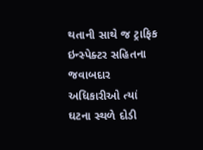થતાની સાથે જ ટ્રાફિક ઇન્સ્પેક્ટર સહિતના જવાબદાર અધિકારીઓ ત્યાં ઘટના સ્થળે દોડી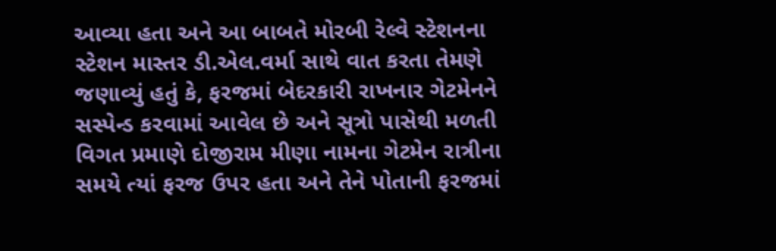આવ્યા હતા અને આ બાબતે મોરબી રેલ્વે સ્ટેશનના સ્ટેશન માસ્તર ડી.એલ.વર્મા સાથે વાત કરતા તેમણે જણાવ્યું હતું કે, ફરજમાં બેદરકારી રાખનાર ગેટમેનને સસ્પેન્ડ કરવામાં આવેલ છે અને સૂત્રો પાસેથી મળતી વિગત પ્રમાણે દોજીરામ મીણા નામના ગેટમેન રાત્રીના સમયે ત્યાં ફરજ ઉપર હતા અને તેને પોતાની ફરજમાં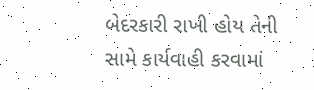બેદરકારી રાખી હોય તેની સામે કાર્યવાહી કરવામાં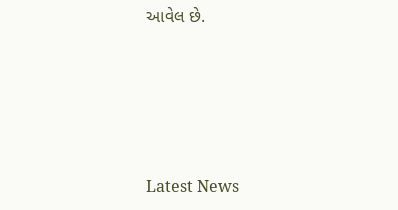આવેલ છે.






Latest News